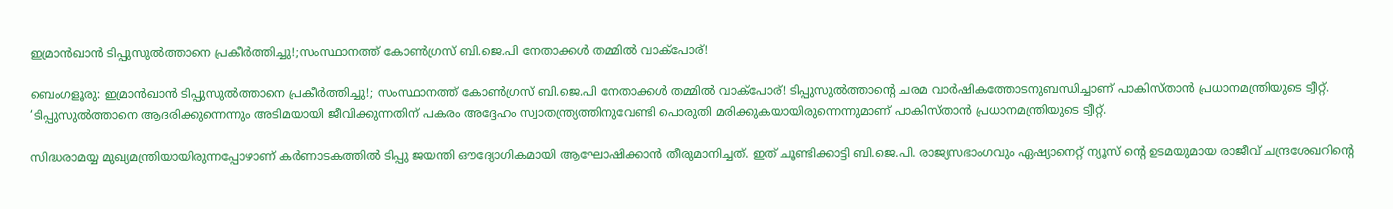ഇമ്രാൻഖാൻ ടിപ്പുസുൽത്താനെ പ്രകീർത്തിച്ചു!;സംസ്ഥാനത്ത് കോൺഗ്രസ് ബി.ജെ.പി നേതാക്കൾ തമ്മിൽ വാക്‌പോര്!

ബെംഗളൂരു: ഇമ്രാൻഖാൻ ടിപ്പുസുൽത്താനെ പ്രകീർത്തിച്ചു!; സംസ്ഥാനത്ത് കോൺഗ്രസ് ബി.ജെ.പി നേതാക്കൾ തമ്മിൽ വാക്‌പോര്! ടിപ്പുസുൽത്താന്റെ ചരമ വാർഷികത്തോടനുബന്ധിച്ചാണ് പാകിസ്താൻ പ്രധാനമന്ത്രിയുടെ ട്വീറ്റ്. ‘ടിപ്പുസുൽത്താനെ ആദരിക്കുന്നെന്നും അടിമയായി ജീവിക്കുന്നതിന് പകരം അദ്ദേഹം സ്വാതന്ത്ര്യത്തിനുവേണ്ടി പൊരുതി മരിക്കുകയായിരുന്നെന്നുമാണ് പാകിസ്താൻ പ്രധാനമന്ത്രിയുടെ ട്വീറ്റ്.

സിദ്ധരാമയ്യ മുഖ്യമന്ത്രിയായിരുന്നപ്പോഴാണ് കർണാടകത്തിൽ ടിപ്പു ജയന്തി ഔദ്യോഗികമായി ആഘോഷിക്കാൻ തീരുമാനിച്ചത്. ഇത് ചൂണ്ടിക്കാട്ടി ബി.ജെ.പി. രാജ്യസഭാംഗവും ഏഷ്യാനെറ്റ്‌ ന്യൂസ്‌ ന്റെ ഉടമയുമായ രാജീവ് ചന്ദ്രശേഖറിന്റെ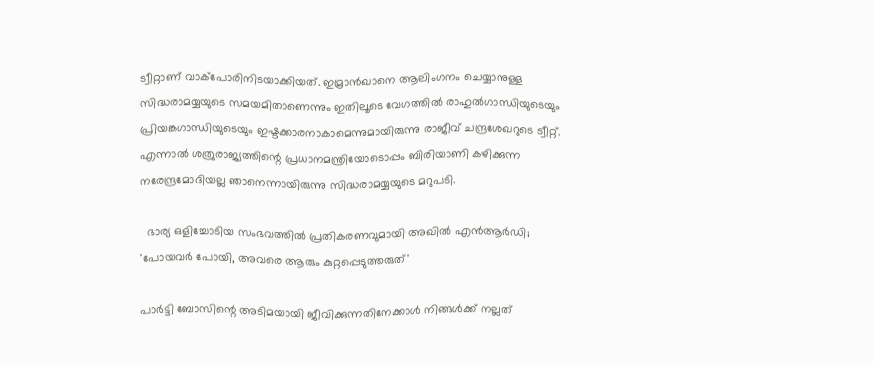ട്വീറ്റാണ് വാക്‌പോരിനിടയാക്കിയത്. ഇമ്രാൻഖാനെ ആലിംഗനം ചെയ്യാനുള്ള സിദ്ധരാമയ്യയുടെ സമയമിതാണെന്നും ഇതിലൂടെ വേഗത്തിൽ രാഹുൽഗാന്ധിയുടെയും പ്രിയങ്കഗാന്ധിയുടെയും ഇഷ്ടക്കാരനാകാമെന്നുമായിരുന്നു രാജീവ് ചന്ദ്രശേഖറുടെ ട്വീറ്റ്. എന്നാൽ ശത്രുരാജ്യത്തിന്റെ പ്രധാനമന്ത്രിയോടൊപ്പം ബിരിയാണി കഴിക്കുന്ന നരേന്ദ്രമോദിയല്ല ഞാനെന്നായിരുന്നു സിദ്ധരാമയ്യയുടെ മറുപടി.

  ഭാര്യ ഒളിച്ചോടിയ സംഭവത്തിൽ പ്രതികരണവുമായി അഖിൽ എൻആർഡി; 'പോയവർ പോയി, അവരെ ആരും കുറ്റപ്പെടുത്തരുത്'

പാർട്ടി ബോസിന്റെ അടിമയായി ജീവിക്കുന്നതിനേക്കാൾ നിങ്ങൾക്ക് നല്ലത്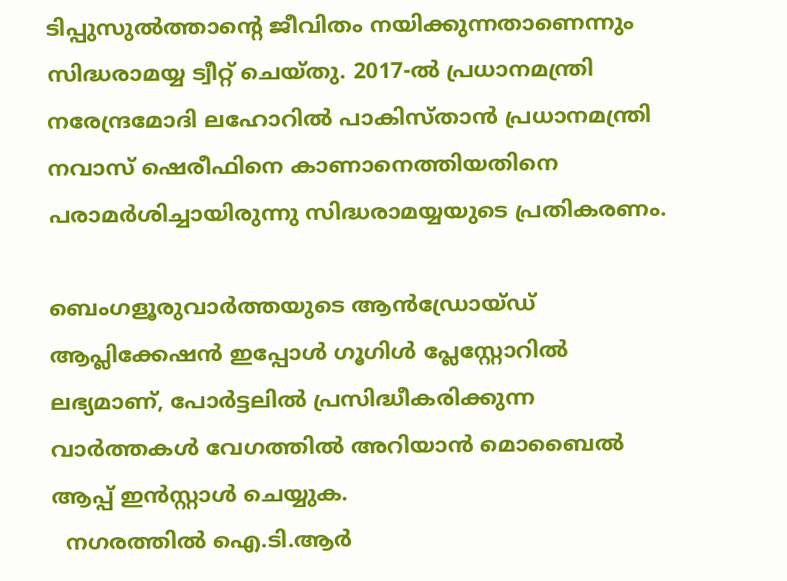ടിപ്പുസുൽത്താന്റെ ജീവിതം നയിക്കുന്നതാണെന്നും സിദ്ധരാമയ്യ ട്വീറ്റ് ചെയ്തു. 2017-ൽ പ്രധാനമന്ത്രി നരേന്ദ്രമോദി ലഹോറിൽ പാകിസ്താൻ പ്രധാനമന്ത്രി നവാസ് ഷെരീഫിനെ കാണാനെത്തിയതിനെ പരാമർശിച്ചായിരുന്നു സിദ്ധരാമയ്യയുടെ പ്രതികരണം.

ബെംഗളൂരുവാർത്തയുടെ ആൻഡ്രോയ്ഡ് ആപ്ലിക്കേഷൻ ഇപ്പോൾ ഗൂഗിൾ പ്ലേസ്റ്റോറിൽ ലഭ്യമാണ്, പോർട്ടലിൽ പ്രസിദ്ധീകരിക്കുന്ന വാർത്തകൾ വേഗത്തിൽ അറിയാൻ മൊബൈൽ ആപ്പ് ഇൻസ്റ്റാൾ ചെയ്യുക.
  നഗരത്തിൽ ഐ.ടി.ആർ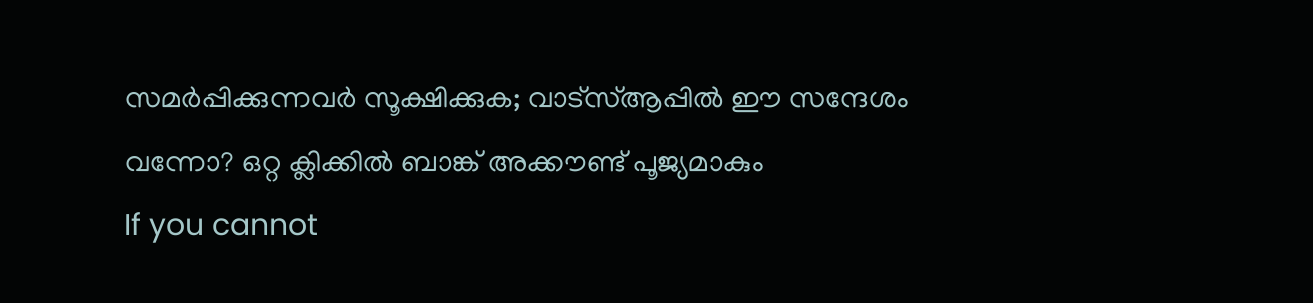സമർപ്പിക്കുന്നവർ സൂക്ഷിക്കുക; വാട്‌സ്ആപ്പിൽ ഈ സന്ദേശം വന്നോ? ഒറ്റ ക്ലിക്കിൽ ബാങ്ക് അക്കൗണ്ട് പൂജ്യമാകും
If you cannot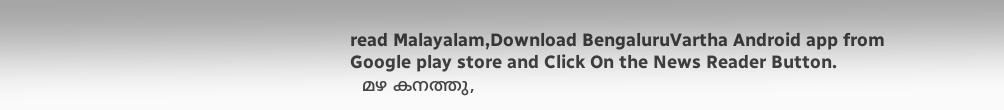read Malayalam,Download BengaluruVartha Android app from Google play store and Click On the News Reader Button.
  മഴ കനത്തു,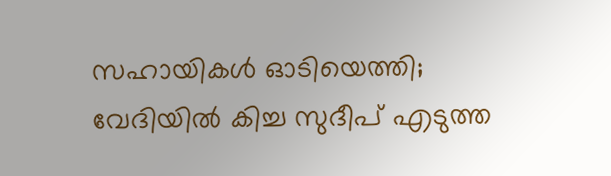സഹായികൾ ഓടിയെത്തി; വേദിയിൽ കിച്ച സുദീപ് എടുത്ത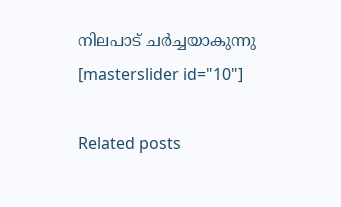നിലപാട് ചർച്ചയാകുന്നു
[masterslider id="10"]

Related posts